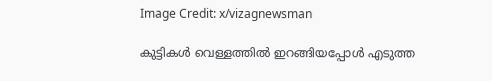Image Credit: x/vizagnewsman

കുട്ടികള്‍ വെള്ളത്തില്‍ ഇറങ്ങിയപ്പോള്‍ എടുത്ത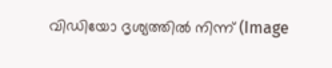വിഡിയോ ദൃശ്യത്തില്‍ നിന്ന് (Image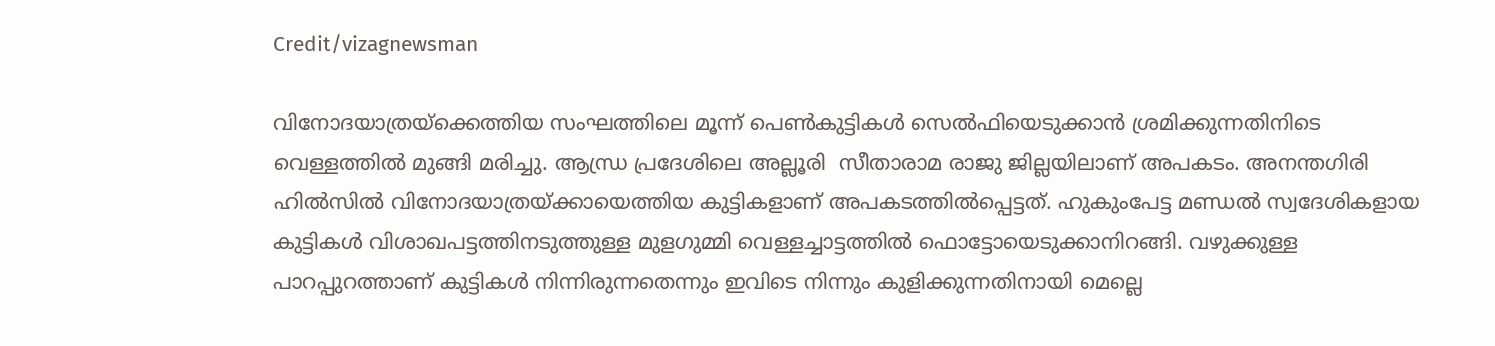Credit/vizagnewsman

വിനോദയാത്രയ്ക്കെത്തിയ സംഘത്തിലെ മൂന്ന് പെണ്‍കുട്ടികള്‍ സെല്‍ഫിയെടുക്കാന്‍ ശ്രമിക്കുന്നതിനിടെ വെള്ളത്തില്‍ മുങ്ങി മരിച്ചു. ആന്ധ്ര പ്രദേശിലെ അല്ലൂരി  സീതാരാമ രാജു ജില്ലയിലാണ് അപകടം. അനന്തഗിരി ഹില്‍സില്‍ വിനോദയാത്രയ്ക്കായെത്തിയ കുട്ടികളാണ് അപകടത്തില്‍പ്പെട്ടത്. ഹുകുംപേട്ട മണ്ഡല്‍ സ്വദേശികളായ കുട്ടികള്‍ വിശാഖപട്ടത്തിനടുത്തുള്ള മുളഗുമ്മി വെള്ളച്ചാട്ടത്തില്‍ ഫൊട്ടോയെടുക്കാനിറങ്ങി. വഴുക്കുള്ള പാറപ്പുറത്താണ് കുട്ടികള്‍ നിന്നിരുന്നതെന്നും ഇവിടെ നിന്നും കുളിക്കുന്നതിനായി മെല്ലെ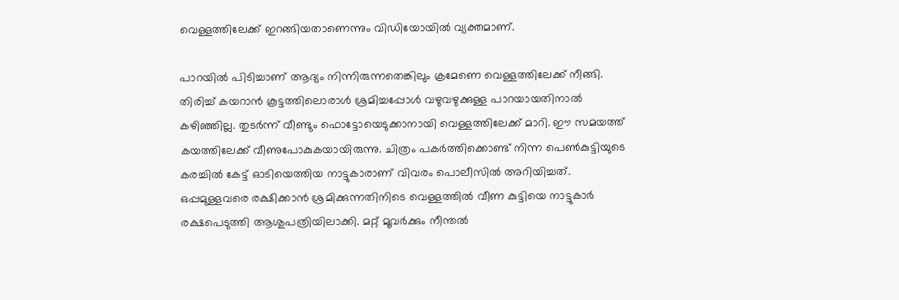വെള്ളത്തിലേക്ക് ഇറങ്ങിയതാണെന്നും വിഡിയോയില്‍ വ്യക്തമാണ്.

പാറയില്‍ പിടിച്ചാണ് ആദ്യം നിന്നിരുന്നതെങ്കിലും ക്രമേണെ വെള്ളത്തിലേക്ക് നീങ്ങി. തിരിച്ച് കയറാന്‍ കൂട്ടത്തിലൊരാള്‍ ശ്രമിച്ചപ്പോള്‍ വഴുവഴുക്കുള്ള പാറയായതിനാല്‍ കഴിഞ്ഞില്ല. തുടര്‍ന്ന് വീണ്ടും ഫൊട്ടോയെടുക്കാനായി വെള്ളത്തിലേക്ക് മാറി. ഈ സമയത്ത് കയത്തിലേക്ക് വീണുപോകുകയായിരുന്നു. ചിത്രം പകര്‍ത്തിക്കൊണ്ട് നിന്ന പെണ്‍കുട്ടിയുടെ കരച്ചില്‍ കേട്ട് ഓടിയെത്തിയ നാട്ടുകാരാണ് വിവരം പൊലീസില്‍ അറിയിച്ചത്. ഒപ്പമുള്ളവരെ രക്ഷിക്കാന്‍ ശ്രമിക്കുന്നതിനിടെ വെള്ളത്തില്‍ വീണ കുട്ടിയെ നാട്ടുകാര്‍ രക്ഷപെടുത്തി ആശുപത്രിയിലാക്കി. മറ്റ് മൂവര്‍ക്കും നീന്തല്‍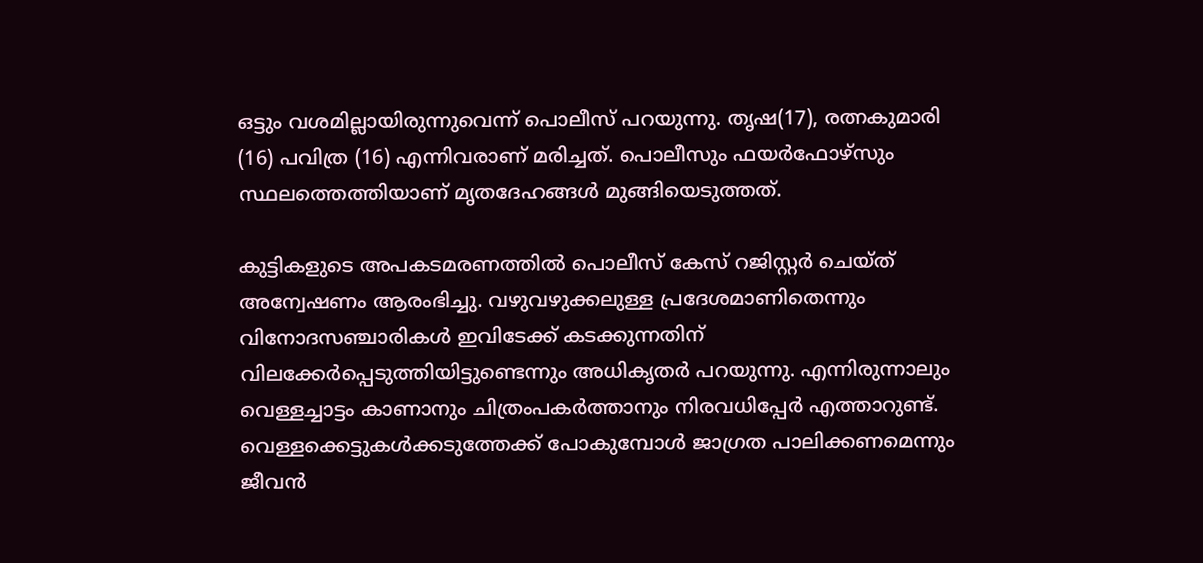ഒട്ടും വശമില്ലായിരുന്നുവെന്ന് പൊലീസ് പറയുന്നു. തൃഷ(17), രത്നകുമാരി (16) പവിത്ര (16) എന്നിവരാണ് മരിച്ചത്. പൊലീസും ഫയര്‍ഫോഴ്സും സ്ഥലത്തെത്തിയാണ് മൃതദേഹങ്ങള്‍ മുങ്ങിയെടുത്തത്.

കുട്ടികളുടെ അപകടമരണത്തില്‍ പൊലീസ് കേസ് റജിസ്റ്റര്‍ ചെയ്ത് അന്വേഷണം ആരംഭിച്ചു. വഴുവഴുക്കലുള്ള പ്രദേശമാണിതെന്നും വിനോദസഞ്ചാരികള്‍ ഇവിടേക്ക് കടക്കുന്നതിന് വിലക്കേര്‍പ്പെടുത്തിയിട്ടുണ്ടെന്നും അധികൃതര്‍ പറയുന്നു. എന്നിരുന്നാലും വെള്ളച്ചാട്ടം കാണാനും ചിത്രംപകര്‍ത്താനും നിരവധിപ്പേര്‍ എത്താറുണ്ട്. വെള്ളക്കെട്ടുകള്‍ക്കടുത്തേക്ക് പോകുമ്പോള്‍ ജാഗ്രത പാലിക്കണമെന്നും ജീവന്‍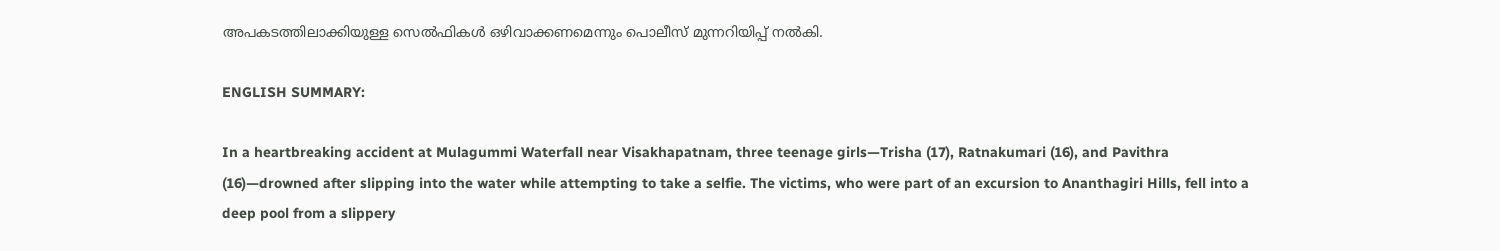അപകടത്തിലാക്കിയുള്ള സെല്‍ഫികള്‍ ഒഴിവാക്കണമെന്നും പൊലീസ് മുന്നറിയിപ്പ് നല്‍കി.

ENGLISH SUMMARY:

In a heartbreaking accident at Mulagummi Waterfall near Visakhapatnam, three teenage girls—Trisha (17), Ratnakumari (16), and Pavithra (16)—drowned after slipping into the water while attempting to take a selfie. The victims, who were part of an excursion to Ananthagiri Hills, fell into a deep pool from a slippery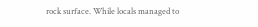rock surface. While locals managed to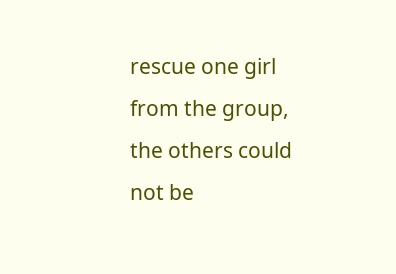rescue one girl from the group, the others could not be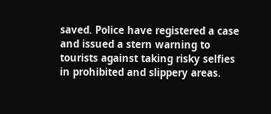saved. Police have registered a case and issued a stern warning to tourists against taking risky selfies in prohibited and slippery areas.